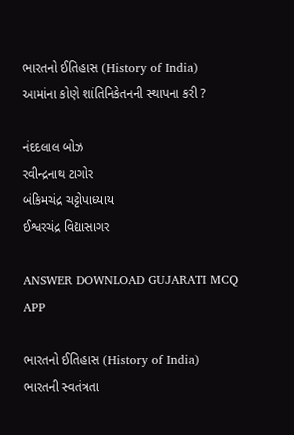ભારતનો ઈતિહાસ (History of India)
આમાંના કોણે શાંતિનિકેતનની સ્થાપના કરી ?

નંદદલાલ બોઝ
રવીન્દ્રનાથ ટાગોર
બંકિમચંદ્ર ચટ્ટોપાધ્યાય
ઈશ્વરચંદ્ર વિદ્યાસાગર

ANSWER DOWNLOAD GUJARATI MCQ APP

ભારતનો ઈતિહાસ (History of India)
ભારતની સ્વતંત્રતા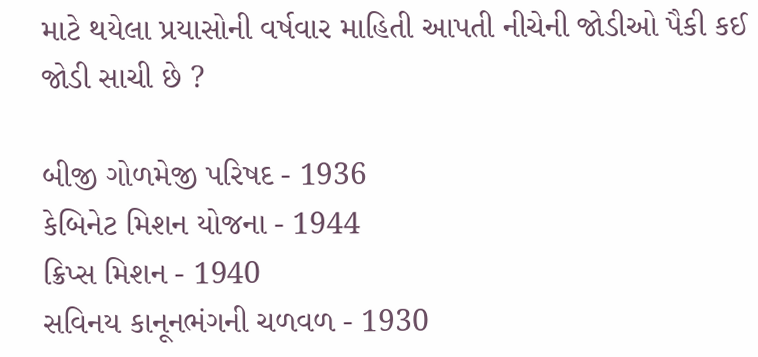માટે થયેલા પ્રયાસોની વર્ષવાર માહિતી આપતી નીચેની જોડીઓ પૈકી કઈ જોડી સાચી છે ?

બીજી ગોળમેજી પરિષદ - 1936
કેબિનેટ મિશન યોજના - 1944
ક્રિપ્સ મિશન - 1940
સવિનય કાનૂનભંગની ચળવળ - 1930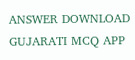ANSWER DOWNLOAD GUJARATI MCQ APP